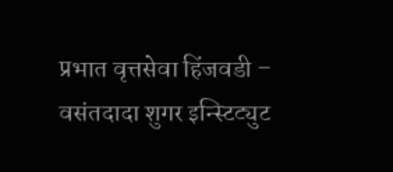प्रभात वृत्तसेवा हिंजवडी – वसंतदादा शुगर इन्स्टिट्युट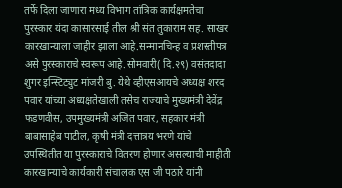तर्फे दिला जाणारा मध्य विभाग तांत्रिक कार्यक्षमतेचा पुरस्कार यंदा कासारसाई तील श्री संत तुकाराम सह. साखर कारखान्याला जाहीर झाला आहे.सन्मानचिन्ह व प्रशस्तीपत्र असे पुरस्काराचे स्वरूप आहे.सोमवारी( दि.२९) वसंतदादा शुगर इन्स्टिट्युट मांजरी बु. येथे व्हीएसआयचे अध्यक्ष शरद पवार यांच्या अध्यक्षतेखाली तसेच राज्याचे मुख्यमंत्री देवेंद्र फडणवीस, उपमुख्यमंत्री अजित पवार, सहकार मंत्री बाबासाहेब पाटील, कृषी मंत्री दत्तात्रय भरणे यांचे उपस्थितीत या पुरस्काराचे वितरण होणार असल्याची माहीती कारखान्याचे कार्यकारी संचालक एस जी पठारे यांनी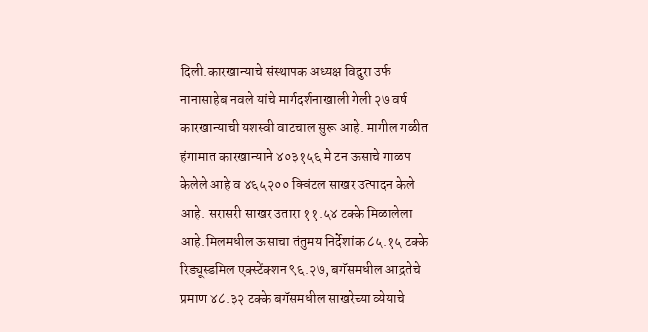दिली.कारखान्याचे संस्थापक अध्यक्ष विदुरा उर्फ नानासाहेब नवले यांचे मार्गदर्शनाखाली गेली २७ वर्ष कारखान्याची यशस्वी वाटचाल सुरू आहे. मागील गळीत हंगामात कारखान्याने ४०३१५६ मे टन ऊसाचे गाळप केलेले आहे व ४६५२०० क्विंटल साखर उत्पादन केले आहे. सरासरी साखर उतारा ११.५४ टक्के मिळालेला आहे.मिलमधील ऊसाचा तंतुमय निर्देशांक ८५.१५ टक्के रिड्यूस्डमिल एक्स्टेंक्शन ९६.२७, बगॅसमधील आद्रतेचे प्रमाण ४८.३२ टक्के बगॅसमधील साखरेच्या व्येयाचे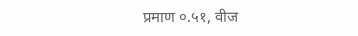प्रमाण ०.५१, वीज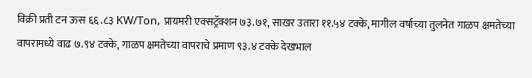विक्री प्रती टन ऊस ६६.८३ KW/Ton, प्रायमरी एक्सट्रॅक्शन ७३.७१, साखर उतारा ११.५४ टक्के, मागील वर्षाच्या तुलनेत गाळप क्षमतेच्या वापरामध्ये वाढ ७.९४ टक्के, गाळप क्षमतेच्या वापराचे प्रमाण ९३.४ टक्के देखभाल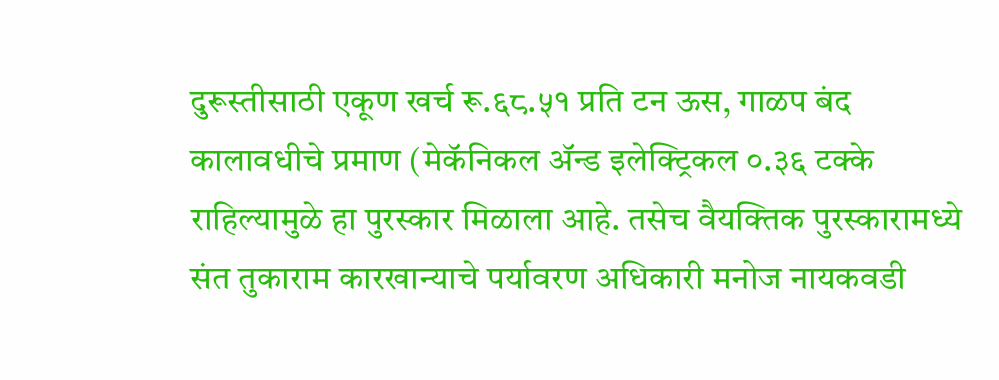दुरूस्तीसाठी एकूण खर्च रू.६८.५१ प्रति टन ऊस, गाळप बंद कालावधीचे प्रमाण (मेकॅनिकल ॲन्ड इलेक्ट्रिकल ०.३६ टक्के राहिल्यामुळे हा पुरस्कार मिळाला आहे. तसेच वैयक्तिक पुरस्कारामध्ये संत तुकाराम कारखान्याचे पर्यावरण अधिकारी मनोज नायकवडी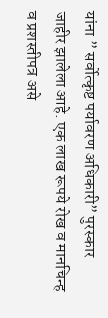यांना ” सर्वोत्कृष्ट पर्यावरण अधिकारी” पुरस्कार जाहीर झालेला आहे. एक लाख रूपये रोख व मानचिन्ह व प्रशस्तीपत्र असे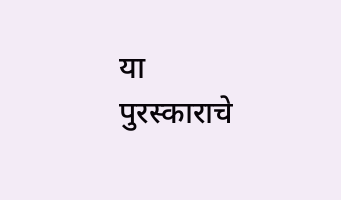या पुरस्काराचे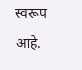स्वरूप आहे.